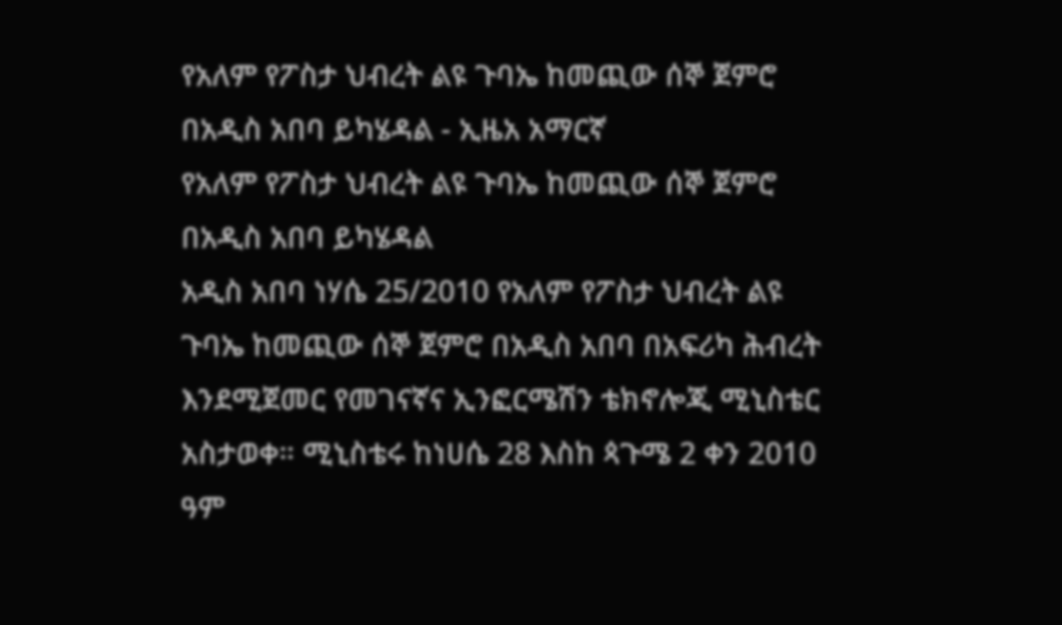የአለም የፖስታ ህብረት ልዩ ጉባኤ ከመጪው ሰኞ ጀምሮ በአዲስ አበባ ይካሄዳል - ኢዜአ አማርኛ
የአለም የፖስታ ህብረት ልዩ ጉባኤ ከመጪው ሰኞ ጀምሮ በአዲስ አበባ ይካሄዳል
አዲስ አበባ ነሃሴ 25/2010 የአለም የፖስታ ህብረት ልዩ ጉባኤ ከመጪው ሰኞ ጀምሮ በአዲስ አበባ በአፍሪካ ሕብረት እንደሚጀመር የመገናኛና ኢንፎርሜሽን ቴክኖሎጂ ሚኒስቴር አስታወቀ። ሚኒስቴሩ ከነሀሴ 28 እስከ ጳጉሜ 2 ቀን 2010 ዓም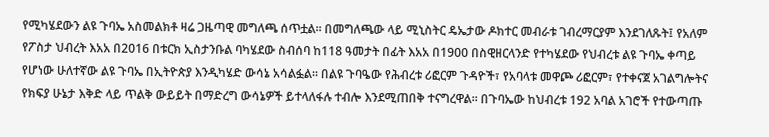የሚካሄደውን ልዩ ጉባኤ አስመልክቶ ዛሬ ጋዜጣዊ መግለጫ ሰጥቷል። በመግለጫው ላይ ሚኒስትር ዴኤታው ዶክተር መብራቱ ገብረማርያም እንደገለጹት፤ የአለም የፖስታ ህብረት እአአ በ2016 በቱርክ ኢስታንቡል ባካሄደው ስብሰባ ከ118 ዓመታት በፊት እአአ በ1900 በስዊዘርላንድ የተካሄደው የህብረቱ ልዩ ጉባኤ ቀጣይ የሆነው ሁለተኛው ልዩ ጉባኤ በኢትዮጵያ እንዲካሄድ ውሳኔ አሳልፏል። በልዩ ጉባዔው የሕብረቱ ሪፎርም ጉዳዮች፣ የአባላቱ መዋጮ ሪፎርም፣ የተቀናጀ አገልግሎትና የክፍያ ሁኔታ እቅድ ላይ ጥልቅ ውይይት በማድረግ ውሳኔዎች ይተላለፋሉ ተብሎ እንደሚጠበቅ ተናግረዋል። በጉባኤው ከህብረቱ 192 አባል አገሮች የተውጣጡ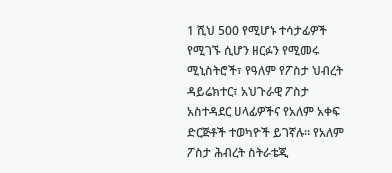1 ሺህ 500 የሚሆኑ ተሳታፊዎች የሚገኙ ሲሆን ዘርፉን የሚመሩ ሚኒስትሮች፣ የዓለም የፖስታ ህብረት ዳይሬክተር፣ አህጉራዊ ፖስታ አስተዳደር ሀላፊዎችና የአለም አቀፍ ድርጅቶች ተወካዮች ይገኛሉ። የአለም ፖስታ ሕብረት ስትራቴጂ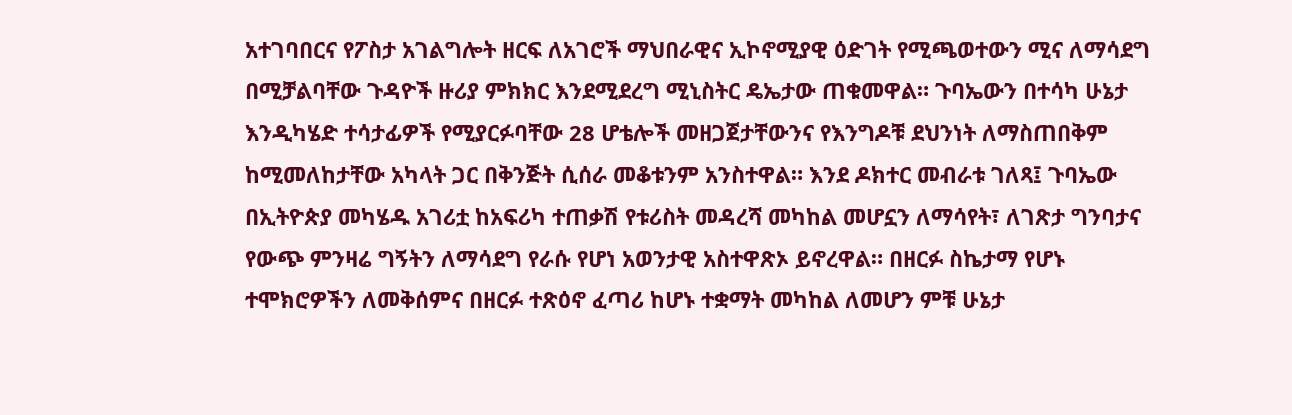አተገባበርና የፖስታ አገልግሎት ዘርፍ ለአገሮች ማህበራዊና ኢኮኖሚያዊ ዕድገት የሚጫወተውን ሚና ለማሳደግ በሚቻልባቸው ጉዳዮች ዙሪያ ምክክር እንደሚደረግ ሚኒስትር ዴኤታው ጠቁመዋል። ጉባኤውን በተሳካ ሁኔታ እንዲካሄድ ተሳታፊዎች የሚያርፉባቸው 28 ሆቴሎች መዘጋጀታቸውንና የእንግዶቹ ደህንነት ለማስጠበቅም ከሚመለከታቸው አካላት ጋር በቅንጅት ሲሰራ መቆቱንም አንስተዋል። እንደ ዶክተር መብራቱ ገለጻ፤ ጉባኤው በኢትዮጵያ መካሄዱ አገሪቷ ከአፍሪካ ተጠቃሽ የቱሪስት መዳረሻ መካከል መሆኗን ለማሳየት፣ ለገጽታ ግንባታና የውጭ ምንዛሬ ግኝትን ለማሳደግ የራሱ የሆነ አወንታዊ አስተዋጽኦ ይኖረዋል። በዘርፉ ስኬታማ የሆኑ ተሞክሮዎችን ለመቅሰምና በዘርፉ ተጽዕኖ ፈጣሪ ከሆኑ ተቋማት መካከል ለመሆን ምቹ ሁኔታ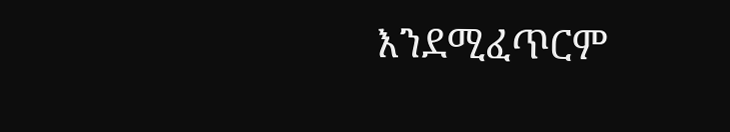እንደሚፈጥርም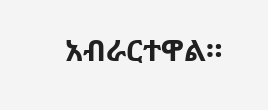አብራርተዋል።